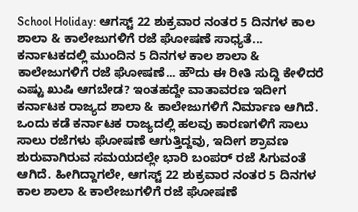School Holiday: ಆಗಸ್ಟ್ 22 ಶುಕ್ರವಾರ ನಂತರ 5 ದಿನಗಳ ಕಾಲ ಶಾಲಾ & ಕಾಲೇಜುಗಳಿಗೆ ರಜೆ ಘೋಷಣೆ ಸಾಧ್ಯತೆ...
ಕರ್ನಾಟಕದಲ್ಲಿ ಮುಂದಿನ 5 ದಿನಗಳ ಕಾಲ ಶಾಲಾ & ಕಾಲೇಜುಗಳಿಗೆ ರಜೆ ಘೋಷಣೆ... ಹೌದು ಈ ರೀತಿ ಸುದ್ದಿ ಕೇಳಿದರೆ ಎಷ್ಟು ಖುಷಿ ಆಗಬೇಡ? ಇಂತಹದ್ದೇ ವಾತಾವರಣ ಇದೀಗ ಕರ್ನಾಟಕ ರಾಜ್ಯದ ಶಾಲಾ & ಕಾಲೇಜುಗಳಿಗೆ ನಿರ್ಮಾಣ ಆಗಿದೆ. ಒಂದು ಕಡೆ ಕರ್ನಾಟಕ ರಾಜ್ಯದಲ್ಲಿ ಹಲವು ಕಾರಣಗಳಿಗೆ ಸಾಲು ಸಾಲು ರಜೆಗಳು ಘೋಷಣೆ ಆಗುತ್ತಿದ್ದವು, ಇದೀಗ ಶ್ರಾವಣ ಶುರುವಾಗಿರುವ ಸಮಯದಲ್ಲೇ ಭಾರಿ ಬಂಪರ್ ರಜೆ ಸಿಗುವಂತೆ ಆಗಿದೆ. ಹೀಗಿದ್ದಾಗಲೇ, ಆಗಸ್ಟ್ 22 ಶುಕ್ರವಾರ ನಂತರ 5 ದಿನಗಳ ಕಾಲ ಶಾಲಾ & ಕಾಲೇಜುಗಳಿಗೆ ರಜೆ ಘೋಷಣೆ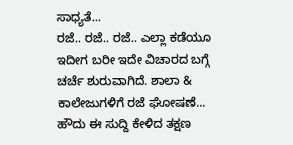ಸಾಧ್ಯತೆ...
ರಜೆ.. ರಜೆ.. ರಜೆ.. ಎಲ್ಲಾ ಕಡೆಯೂ ಇದೀಗ ಬರೀ ಇದೇ ವಿಚಾರದ ಬಗ್ಗೆ ಚರ್ಚೆ ಶುರುವಾಗಿದೆ. ಶಾಲಾ & ಕಾಲೇಜುಗಳಿಗೆ ರಜೆ ಘೋಷಣೆ... ಹೌದು ಈ ಸುದ್ದಿ ಕೇಳಿದ ತಕ್ಷಣ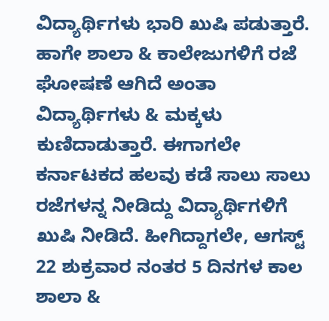ವಿದ್ಯಾರ್ಥಿಗಳು ಭಾರಿ ಖುಷಿ ಪಡುತ್ತಾರೆ. ಹಾಗೇ ಶಾಲಾ & ಕಾಲೇಜುಗಳಿಗೆ ರಜೆ ಘೋಷಣೆ ಆಗಿದೆ ಅಂತಾ ವಿದ್ಯಾರ್ಥಿಗಳು & ಮಕ್ಕಳು ಕುಣಿದಾಡುತ್ತಾರೆ. ಈಗಾಗಲೇ ಕರ್ನಾಟಕದ ಹಲವು ಕಡೆ ಸಾಲು ಸಾಲು ರಜೆಗಳನ್ನ ನೀಡಿದ್ದು ವಿದ್ಯಾರ್ಥಿಗಳಿಗೆ ಖುಷಿ ನೀಡಿದೆ. ಹೀಗಿದ್ದಾಗಲೇ, ಆಗಸ್ಟ್ 22 ಶುಕ್ರವಾರ ನಂತರ 5 ದಿನಗಳ ಕಾಲ ಶಾಲಾ &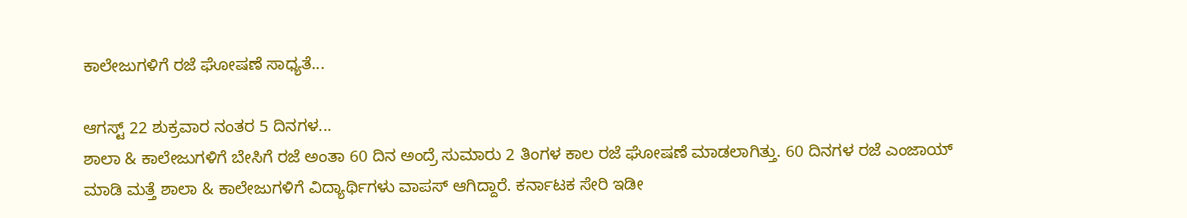ಕಾಲೇಜುಗಳಿಗೆ ರಜೆ ಘೋಷಣೆ ಸಾಧ್ಯತೆ...

ಆಗಸ್ಟ್ 22 ಶುಕ್ರವಾರ ನಂತರ 5 ದಿನಗಳ...
ಶಾಲಾ & ಕಾಲೇಜುಗಳಿಗೆ ಬೇಸಿಗೆ ರಜೆ ಅಂತಾ 60 ದಿನ ಅಂದ್ರೆ ಸುಮಾರು 2 ತಿಂಗಳ ಕಾಲ ರಜೆ ಘೋಷಣೆ ಮಾಡಲಾಗಿತ್ತು. 60 ದಿನಗಳ ರಜೆ ಎಂಜಾಯ್ ಮಾಡಿ ಮತ್ತೆ ಶಾಲಾ & ಕಾಲೇಜುಗಳಿಗೆ ವಿದ್ಯಾರ್ಥಿಗಳು ವಾಪಸ್ ಆಗಿದ್ದಾರೆ. ಕರ್ನಾಟಕ ಸೇರಿ ಇಡೀ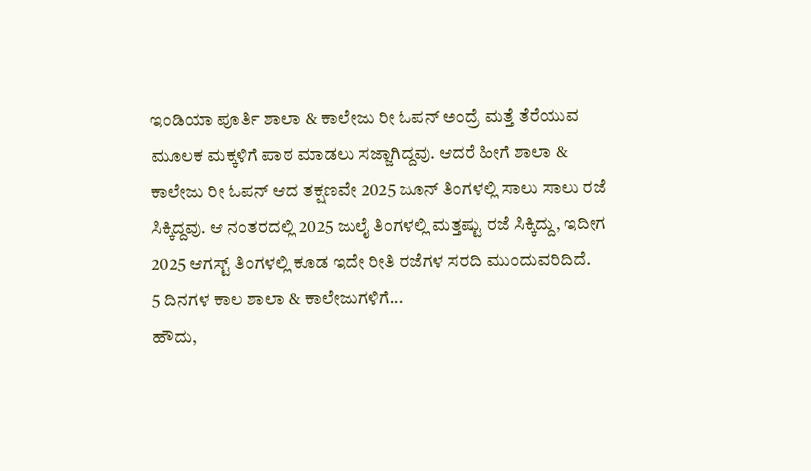ಇಂಡಿಯಾ ಪೂರ್ತಿ ಶಾಲಾ & ಕಾಲೇಜು ರೀ ಓಪನ್ ಅಂದ್ರೆ ಮತ್ತೆ ತೆರೆಯುವ ಮೂಲಕ ಮಕ್ಕಳಿಗೆ ಪಾಠ ಮಾಡಲು ಸಜ್ಜಾಗಿದ್ದವು. ಆದರೆ ಹೀಗೆ ಶಾಲಾ & ಕಾಲೇಜು ರೀ ಓಪನ್ ಆದ ತಕ್ಷಣವೇ 2025 ಜೂನ್ ತಿಂಗಳಲ್ಲಿ ಸಾಲು ಸಾಲು ರಜೆ ಸಿಕ್ಕಿದ್ದವು. ಆ ನಂತರದಲ್ಲಿ 2025 ಜುಲೈ ತಿಂಗಳಲ್ಲಿ ಮತ್ತಷ್ಟು ರಜೆ ಸಿಕ್ಕಿದ್ದು, ಇದೀಗ 2025 ಆಗಸ್ಟ್ ತಿಂಗಳಲ್ಲಿ ಕೂಡ ಇದೇ ರೀತಿ ರಜೆಗಳ ಸರದಿ ಮುಂದುವರಿದಿದೆ.
5 ದಿನಗಳ ಕಾಲ ಶಾಲಾ & ಕಾಲೇಜುಗಳಿಗೆ...
ಹೌದು,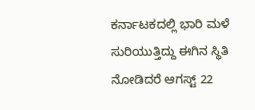ಕರ್ನಾಟಕದಲ್ಲಿ ಭಾರಿ ಮಳೆ ಸುರಿಯುತ್ತಿದ್ದು ಈಗಿನ ಸ್ಥಿತಿ ನೋಡಿದರೆ ಆಗಸ್ಟ್ 22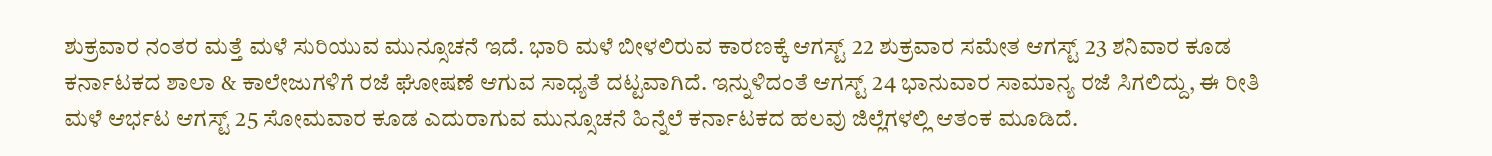ಶುಕ್ರವಾರ ನಂತರ ಮತ್ತೆ ಮಳೆ ಸುರಿಯುವ ಮುನ್ಸೂಚನೆ ಇದೆ. ಭಾರಿ ಮಳೆ ಬೀಳಲಿರುವ ಕಾರಣಕ್ಕೆ ಆಗಸ್ಟ್ 22 ಶುಕ್ರವಾರ ಸಮೇತ ಆಗಸ್ಟ್ 23 ಶನಿವಾರ ಕೂಡ ಕರ್ನಾಟಕದ ಶಾಲಾ & ಕಾಲೇಜುಗಳಿಗೆ ರಜೆ ಘೋಷಣೆ ಆಗುವ ಸಾಧ್ಯತೆ ದಟ್ಟವಾಗಿದೆ. ಇನ್ನುಳಿದಂತೆ ಆಗಸ್ಟ್ 24 ಭಾನುವಾರ ಸಾಮಾನ್ಯ ರಜೆ ಸಿಗಲಿದ್ದು, ಈ ರೀತಿ ಮಳೆ ಆರ್ಭಟ ಆಗಸ್ಟ್ 25 ಸೋಮವಾರ ಕೂಡ ಎದುರಾಗುವ ಮುನ್ಸೂಚನೆ ಹಿನ್ನೆಲೆ ಕರ್ನಾಟಕದ ಹಲವು ಜಿಲ್ಲೆಗಳಲ್ಲಿ ಆತಂಕ ಮೂಡಿದೆ.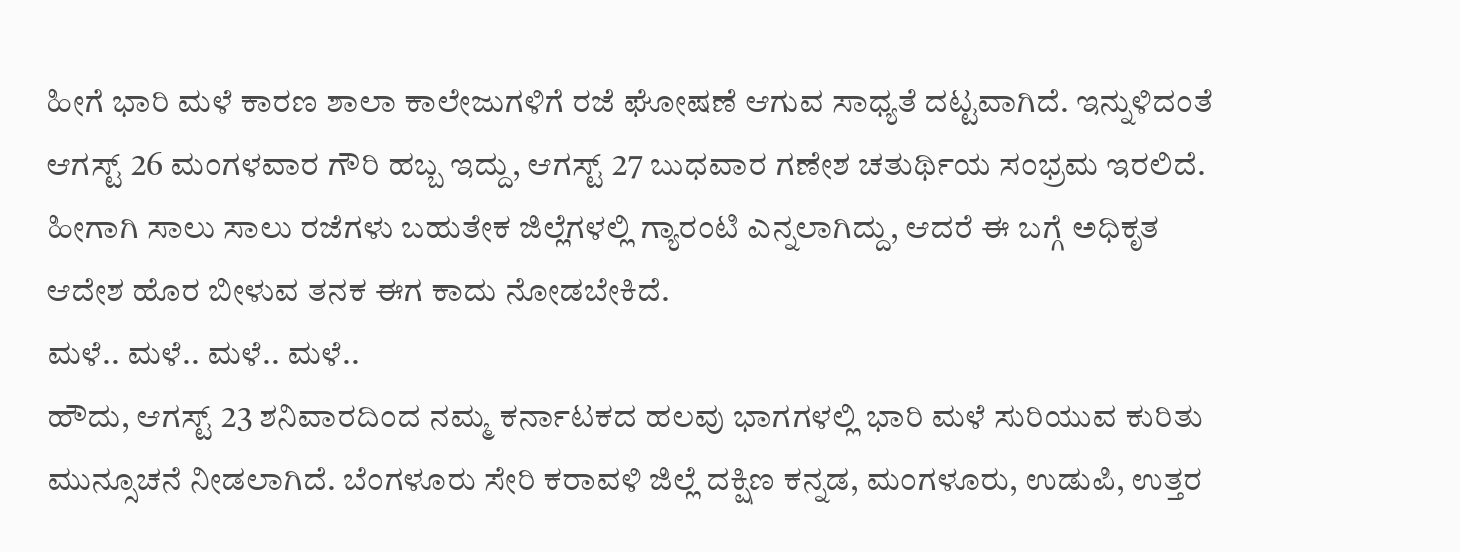ಹೀಗೆ ಭಾರಿ ಮಳೆ ಕಾರಣ ಶಾಲಾ ಕಾಲೇಜುಗಳಿಗೆ ರಜೆ ಘೋಷಣೆ ಆಗುವ ಸಾಧ್ಯತೆ ದಟ್ಟವಾಗಿದೆ. ಇನ್ನುಳಿದಂತೆ ಆಗಸ್ಟ್ 26 ಮಂಗಳವಾರ ಗೌರಿ ಹಬ್ಬ ಇದ್ದು, ಆಗಸ್ಟ್ 27 ಬುಧವಾರ ಗಣೇಶ ಚತುರ್ಥಿಯ ಸಂಭ್ರಮ ಇರಲಿದೆ. ಹೀಗಾಗಿ ಸಾಲು ಸಾಲು ರಜೆಗಳು ಬಹುತೇಕ ಜಿಲ್ಲೆಗಳಲ್ಲಿ ಗ್ಯಾರಂಟಿ ಎನ್ನಲಾಗಿದ್ದು, ಆದರೆ ಈ ಬಗ್ಗೆ ಅಧಿಕೃತ ಆದೇಶ ಹೊರ ಬೀಳುವ ತನಕ ಈಗ ಕಾದು ನೋಡಬೇಕಿದೆ.
ಮಳೆ.. ಮಳೆ.. ಮಳೆ.. ಮಳೆ..
ಹೌದು, ಆಗಸ್ಟ್ 23 ಶನಿವಾರದಿಂದ ನಮ್ಮ ಕರ್ನಾಟಕದ ಹಲವು ಭಾಗಗಳಲ್ಲಿ ಭಾರಿ ಮಳೆ ಸುರಿಯುವ ಕುರಿತು ಮುನ್ಸೂಚನೆ ನೀಡಲಾಗಿದೆ. ಬೆಂಗಳೂರು ಸೇರಿ ಕರಾವಳಿ ಜಿಲ್ಲೆ ದಕ್ಷಿಣ ಕನ್ನಡ, ಮಂಗಳೂರು, ಉಡುಪಿ, ಉತ್ತರ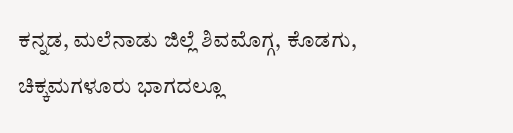ಕನ್ನಡ, ಮಲೆನಾಡು ಜಿಲ್ಲೆ ಶಿವಮೊಗ್ಗ, ಕೊಡಗು, ಚಿಕ್ಕಮಗಳೂರು ಭಾಗದಲ್ಲೂ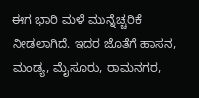ಈಗ ಭಾರಿ ಮಳೆ ಮುನ್ನೆಚ್ಚರಿಕೆ ನೀಡಲಾಗಿದೆ. ಇದರ ಜೊತೆಗೆ ಹಾಸನ, ಮಂಡ್ಯ, ಮೈಸೂರು, ರಾಮನಗರ,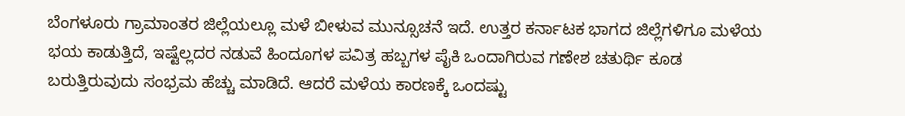ಬೆಂಗಳೂರು ಗ್ರಾಮಾಂತರ ಜಿಲ್ಲೆಯಲ್ಲೂ ಮಳೆ ಬೀಳುವ ಮುನ್ಸೂಚನೆ ಇದೆ. ಉತ್ತರ ಕರ್ನಾಟಕ ಭಾಗದ ಜಿಲ್ಲೆಗಳಿಗೂ ಮಳೆಯ ಭಯ ಕಾಡುತ್ತಿದೆ, ಇಷ್ಟೆಲ್ಲದರ ನಡುವೆ ಹಿಂದೂಗಳ ಪವಿತ್ರ ಹಬ್ಬಗಳ ಪೈಕಿ ಒಂದಾಗಿರುವ ಗಣೇಶ ಚತುರ್ಥಿ ಕೂಡ ಬರುತ್ತಿರುವುದು ಸಂಭ್ರಮ ಹೆಚ್ಚು ಮಾಡಿದೆ. ಆದರೆ ಮಳೆಯ ಕಾರಣಕ್ಕೆ ಒಂದಷ್ಟು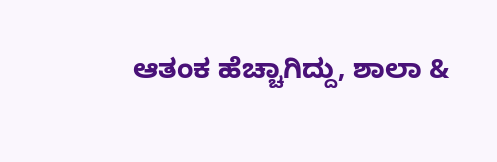ಆತಂಕ ಹೆಚ್ಚಾಗಿದ್ದು, ಶಾಲಾ &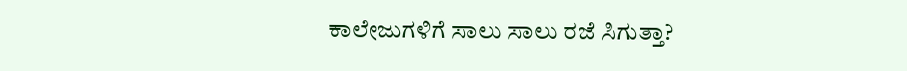ಕಾಲೇಜುಗಳಿಗೆ ಸಾಲು ಸಾಲು ರಜೆ ಸಿಗುತ್ತಾ?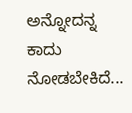ಅನ್ನೋದನ್ನ ಕಾದು ನೋಡಬೇಕಿದೆ...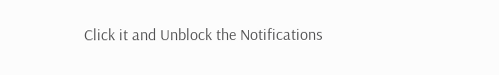Click it and Unblock the Notifications